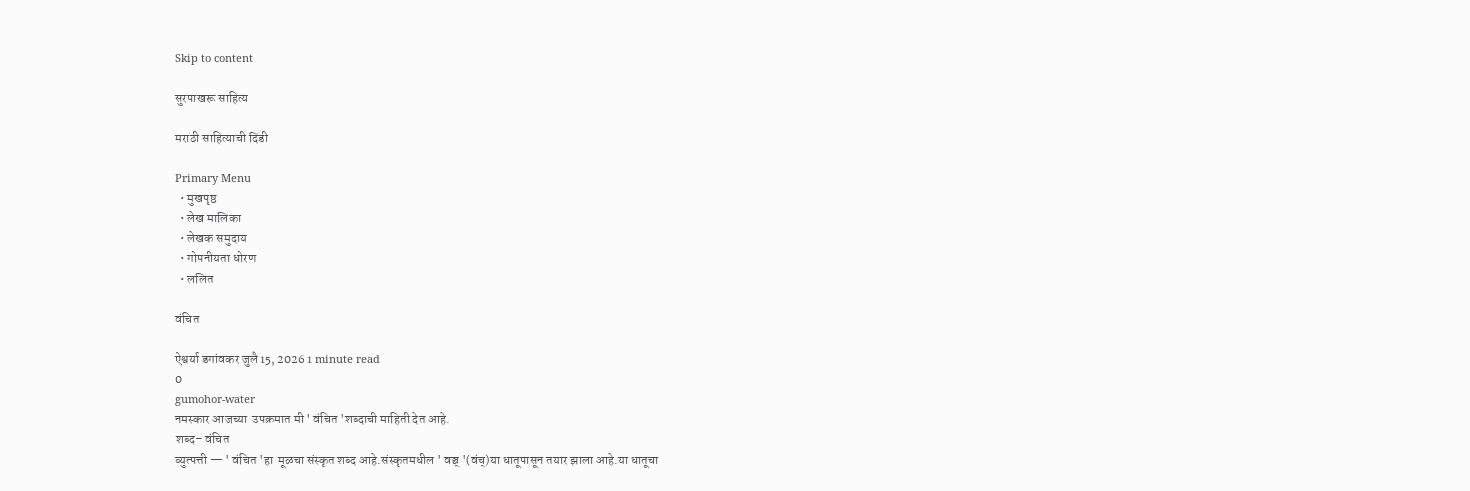Skip to content

सुरपाखरू साहित्य

मराठी साहित्याची दिंडी

Primary Menu
  • मुखपृष्ठ
  • लेख मालिका
  • लेखक समुदाय
  • गोपनीयता धोरण
  • ललित

वंचित

ऐश्वर्या डगांवकर जुलै 15, 2026 1 minute read
0
gumohor-water
नमस्कार आजच्या  उपक्रमात मी ' वंचित 'शब्दाची माहिती देत आहे.
शब्द– वंचित
व्युत्पत्ती — ' वंचित 'हा  मूळचा संस्कृत शब्द आहे.संस्कृतमधील ' वञ्च् '(वंच्)या धातूपासून तयार झाला आहे.या धातूचा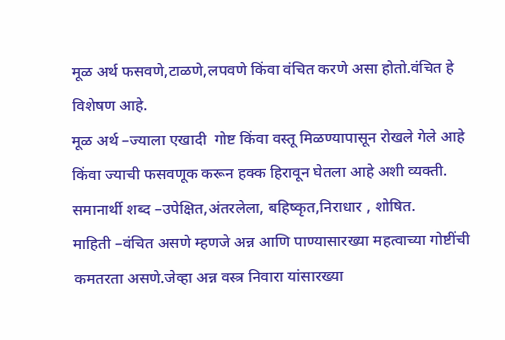मूळ अर्थ फसवणे,टाळणे,लपवणे किंवा वंचित करणे असा होतो.वंचित हे विशेषण आहे.
मूळ अर्थ –ज्याला एखादी  गोष्ट किंवा वस्तू मिळण्यापासून रोखले गेले आहे किंवा ज्याची फसवणूक करून हक्क हिरावून घेतला आहे अशी व्यक्ती.
समानार्थी शब्द –उपेक्षित,अंतरलेला, बहिष्कृत,निराधार , शोषित.
माहिती –वंचित असणे म्हणजे अन्न आणि पाण्यासारख्या महत्वाच्या गोष्टींची कमतरता असणे.जेव्हा अन्न वस्त्र निवारा यांसारख्या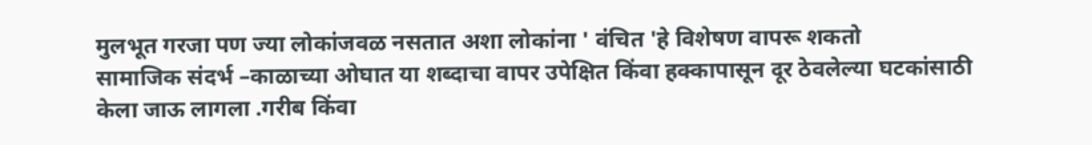मुलभूत गरजा पण ज्या लोकांजवळ नसतात अशा लोकांना ' वंचित 'हे विशेषण वापरू शकतो
सामाजिक संदर्भ –काळाच्या ओघात या शब्दाचा वापर उपेक्षित किंवा हक्कापासून दूर ठेवलेल्या घटकांसाठी केला जाऊ लागला .गरीब किंवा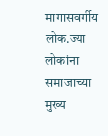मागासवर्गीय लोक.ज्या लोकांना समाजाच्या मुख्य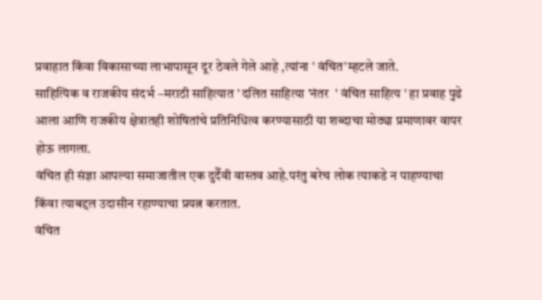प्रवाहात किंवा विकासाच्या लाभापासून दूर ठेवले गेले आहे ,त्यांना ' वंचित'म्हटले जाते.
साहित्यिक व राजकीय संदर्भ –मराठी साहित्यात ' दलित साहित्या 'नंतर  ' वंचित साहित्य ' हा प्रवाह पुढे आला आणि राजकीय क्षेत्रातही शोषितांचे प्रतिनिधित्व करण्यासाठी या शब्दाचा मोठ्या प्रमाणावर वापर होऊ लागला.
वंचित ही संज्ञा आपल्या समाजातील एक दुर्दैवी वास्तव आहे.परंतु बरेच लोक त्याकडे न पाहण्याचा किंवा त्याबद्दल उदासीन रहाण्याचा प्रयत्न करतात.
वंचित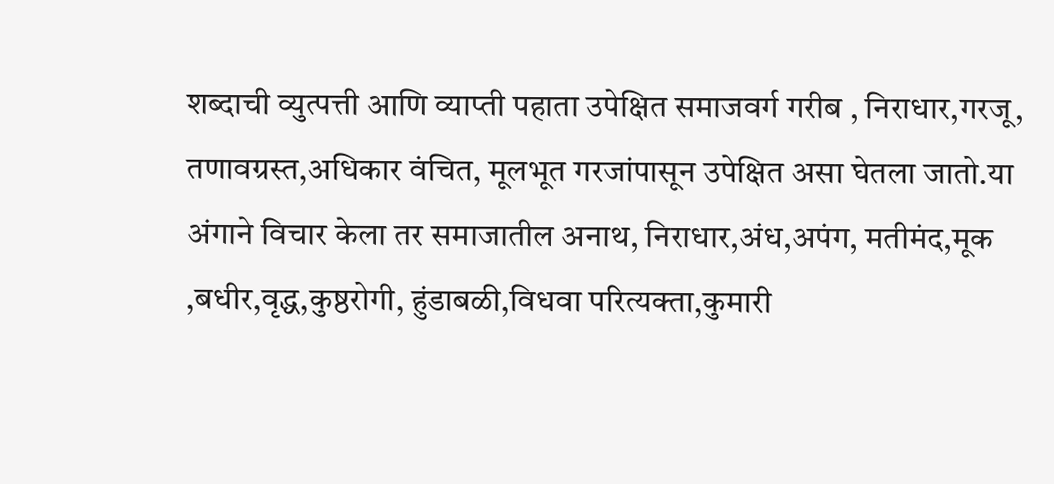शब्दाची व्युत्पत्ती आणि व्याप्ती पहाता उपेक्षित समाजवर्ग गरीब , निराधार,गरजू, तणावग्रस्त,अधिकार वंचित, मूलभूत गरजांपासून उपेक्षित असा घेतला जातो.या अंगाने विचार केला तर समाजातील अनाथ, निराधार,अंध,अपंग, मतीमंद,मूक ,बधीर,वृद्ध,कुष्ठरोगी, हुंडाबळी,विधवा परित्यक्ता,कुमारी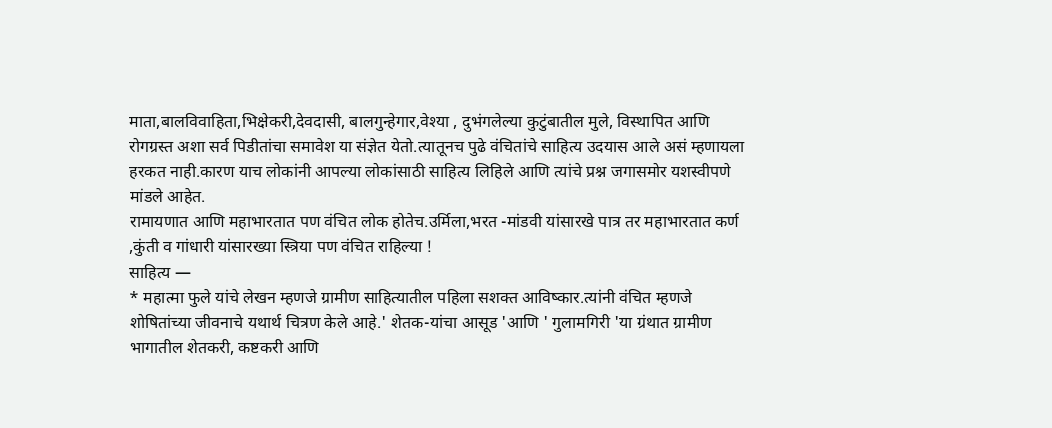माता,बालविवाहिता,भिक्षेकरी,देवदासी, बालगुन्हेगार,वेश्या , दुभंगलेल्या कुटुंबातील मुले, विस्थापित आणि रोगग्रस्त अशा सर्व पिडीतांचा समावेश या संज्ञेत येतो.त्यातूनच पुढे वंचितांचे साहित्य उदयास आले असं म्हणायला हरकत नाही.कारण याच लोकांनी आपल्या लोकांसाठी साहित्य लिहिले आणि त्यांचे प्रश्न जगासमोर यशस्वीपणे मांडले आहेत.
रामायणात आणि महाभारतात पण वंचित लोक होतेच.उर्मिला,भरत -मांडवी यांसारखे पात्र तर महाभारतात कर्ण ,कुंती व गांधारी यांसारख्या स्त्रिया पण वंचित राहिल्या !
साहित्य —
* महात्मा फुले यांचे लेखन म्हणजे ग्रामीण साहित्यातील पहिला सशक्त आविष्कार.त्यांनी वंचित म्हणजे शोषितांच्या जीवनाचे यथार्थ चित्रण केले आहे.' शेतक-यांचा आसूड 'आणि ' गुलामगिरी 'या ग्रंथात ग्रामीण भागातील शेतकरी, कष्टकरी आणि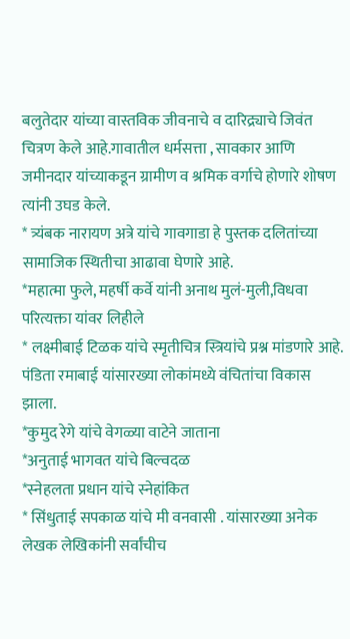बलुतेदार यांच्या वास्तविक जीवनाचे व दारिद्र्याचे जिवंत चित्रण केले आहे.गावातील धर्मसत्ता , सावकार आणि जमीनदार यांच्याकडून ग्रामीण व श्रमिक वर्गाचे होणारे शोषण त्यांनी उघड केले.
* त्र्यंबक नारायण अत्रे यांचे गावगाडा हे पुस्तक दलितांच्या सामाजिक स्थितीचा आढावा घेणारे आहे.
*महात्मा फुले, महर्षी कर्वे यांनी अनाथ मुलं-मुली,विधवा परित्यक्ता यांवर लिहीले
* लक्ष्मीबाई टिळक यांचे स्मृतीचित्र स्त्रियांचे प्रश्न मांडणारे आहे. पंडिता रमाबाई यांसारख्या लोकांमध्ये वंचितांचा विकास झाला.
*कुमुद रेगे यांचे वेगळ्या वाटेने जाताना
*अनुताई भागवत यांचे बिल्वदळ
*स्नेहलता प्रधान यांचे स्नेहांकित
* सिंधुताई सपकाळ यांचे मी वनवासी . यांसारख्या अनेक लेखक लेखिकांनी सर्वांचीच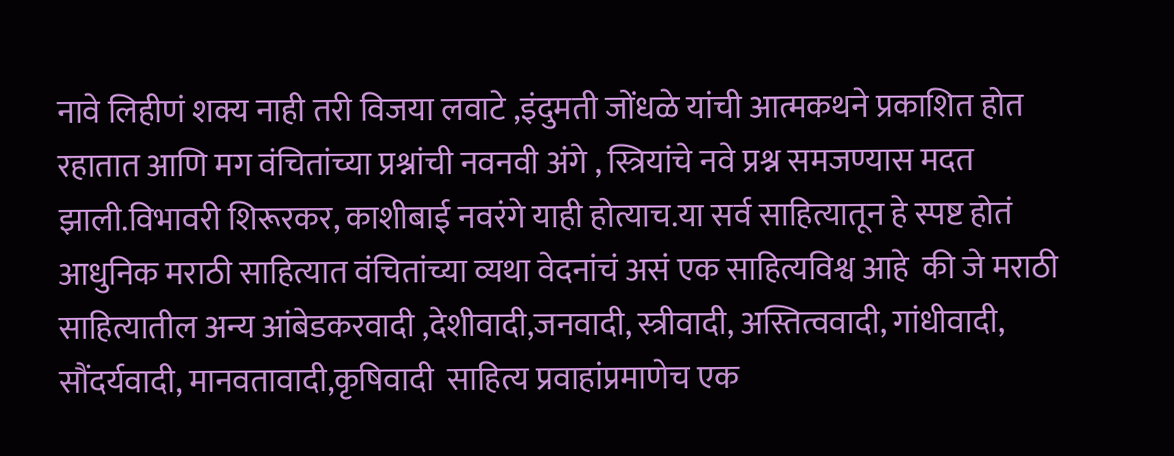नावे लिहीणं शक्य नाही तरी विजया लवाटे ,इंदुमती जोंधळे यांची आत्मकथने प्रकाशित होत रहातात आणि मग वंचितांच्या प्रश्नांची नवनवी अंगे , स्त्रियांचे नवे प्रश्न समजण्यास मदत झाली.विभावरी शिरूरकर, काशीबाई नवरंगे याही होत्याच.या सर्व साहित्यातून हे स्पष्ट होतं आधुनिक मराठी साहित्यात वंचितांच्या व्यथा वेदनांचं असं एक साहित्यविश्व आहे  की जे मराठी साहित्यातील अन्य आंबेडकरवादी ,देशीवादी,जनवादी, स्त्रीवादी, अस्तित्ववादी, गांधीवादी, सौंदर्यवादी, मानवतावादी,कृषिवादी  साहित्य प्रवाहांप्रमाणेच एक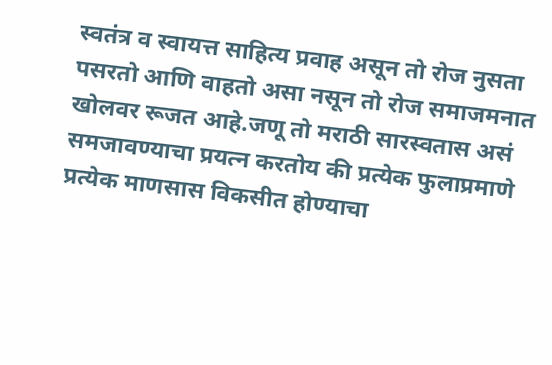स्वतंत्र व स्वायत्त साहित्य प्रवाह असून तो रोज नुसता पसरतो आणि वाहतो असा नसून तो रोज समाजमनात खोलवर रूजत आहे.जणू तो मराठी सारस्वतास असं समजावण्याचा प्रयत्न करतोय की प्रत्येक फुलाप्रमाणे प्रत्येक माणसास विकसीत होण्याचा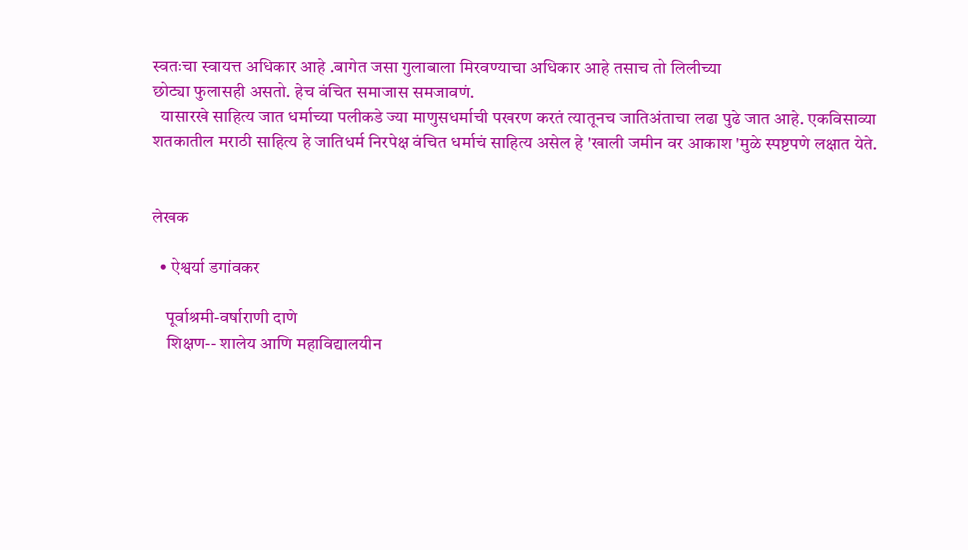स्वतःचा स्वायत्त अधिकार आहे .बागेत जसा गुलाबाला मिरवण्याचा अधिकार आहे तसाच तो लिलीच्या
छोट्या फुलासही असतो. हेच वंचित समाजास समजावणं.
  यासारखे साहित्य जात धर्माच्या पलीकडे ज्या माणुसधर्माची पखरण करतं त्यातूनच जातिअंताचा लढा पुढे जात आहे. एकविसाव्या शतकातील मराठी साहित्य हे जातिधर्म निरपेक्ष वंचित धर्माचं साहित्य असेल हे 'खाली जमीन वर आकाश 'मुळे स्पष्टपणे लक्षात येते.


लेखक

  • ऐश्वर्या डगांवकर

    पूर्वाश्रमी-वर्षाराणी दाणे
    शिक्षण-- शालेय आणि महाविद्यालयीन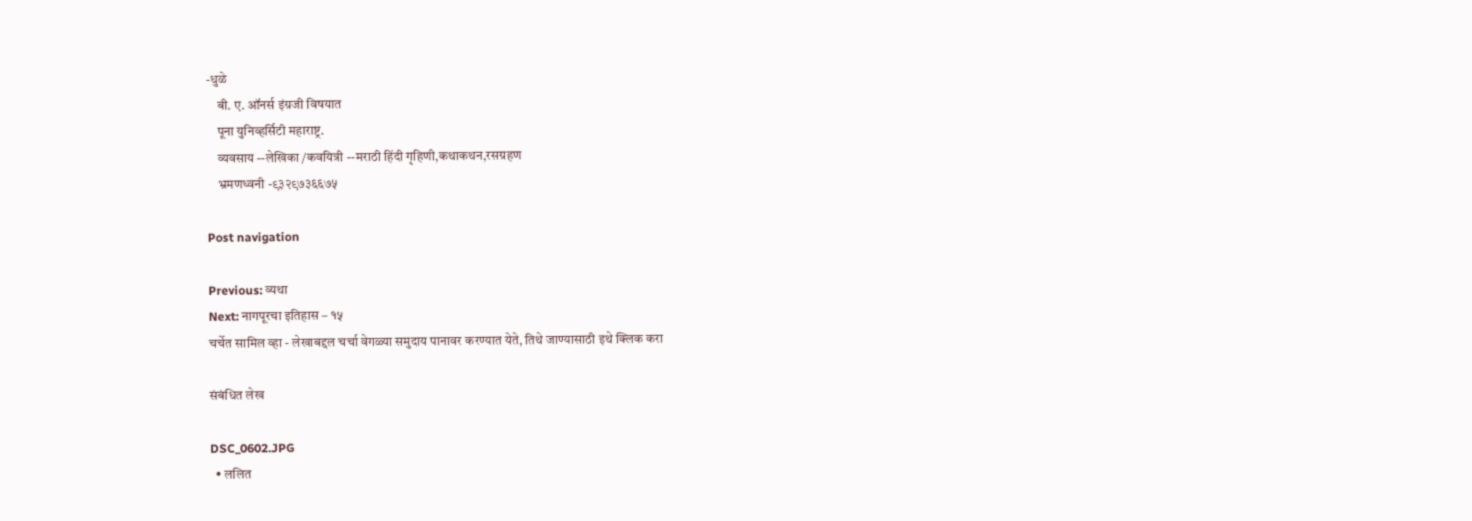-धुळे
    बी. ए. ऑनर्स इंग्रजी विषयात
    पूना युनिव्हर्सिटी महाराष्ट्र.
    व्यवसाय --लेखिका /कवयित्री --मराठी हिंदी गृहिणी,कथाकथन,रसग्रहण
    भ्रमणध्वनी -९३२९७३६६७५

Post navigation

Previous: व्यथा
Next: नागपूरचा इतिहास – १५
चर्चेत सामिल व्हा - लेखाबद्दल चर्चा वेगळ्या समुदाय पानावर करण्यात येते, तिथे जाण्यासाठी इथे क्लिक करा

संबंधित लेख

DSC_0602.JPG
  • ललित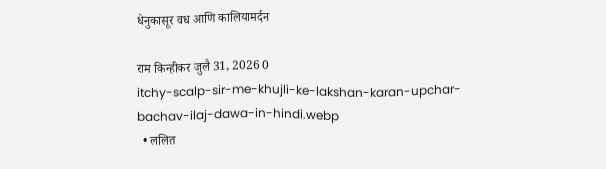धेनुकासूर वध आणि कालियामर्दन

राम किन्हीकर जुलै 31, 2026 0
itchy-scalp-sir-me-khujli-ke-lakshan-karan-upchar-bachav-ilaj-dawa-in-hindi.webp
  • ललित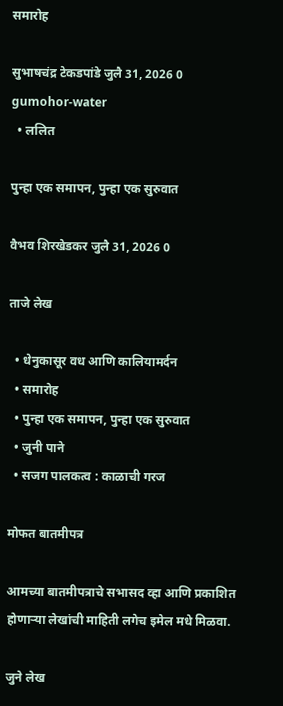समारोह

सुभाषचंद्र टेकडपांडे जुलै 31, 2026 0
gumohor-water
  • ललित

पुन्हा एक समापन, पुन्हा एक सुरुवात

वैभव शिरखेडकर जुलै 31, 2026 0

ताजे लेख

  • धेनुकासूर वध आणि कालियामर्दन
  • समारोह
  • पुन्हा एक समापन, पुन्हा एक सुरुवात
  • जुनी पाने
  • सजग पालकत्व : काळाची गरज

मोफत बातमीपत्र

आमच्या बातमीपत्राचे सभासद व्हा आणि प्रकाशित होणाऱ्या लेखांची माहिती लगेच इमेल मधे मिळवा.

जुने लेख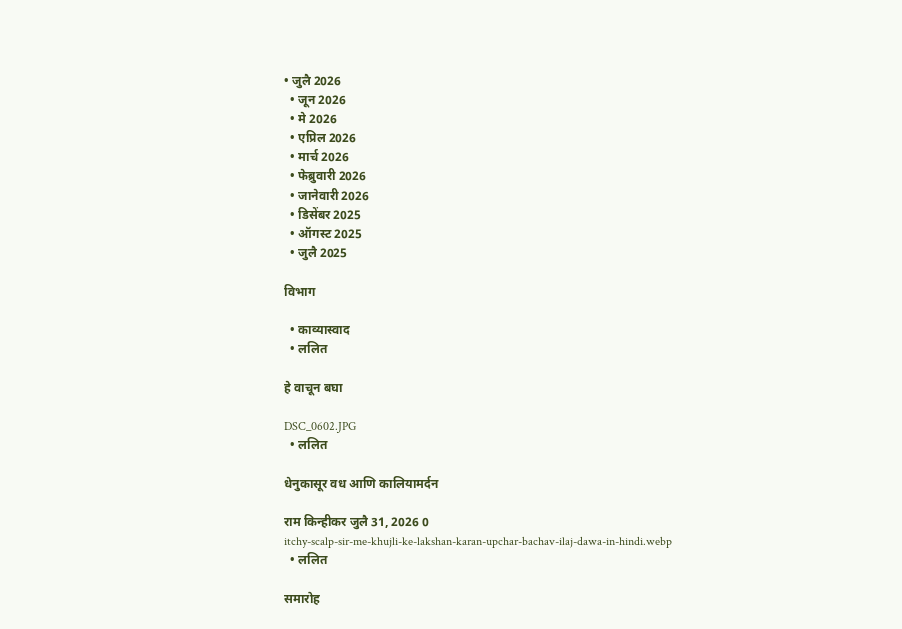• जुलै 2026
  • जून 2026
  • मे 2026
  • एप्रिल 2026
  • मार्च 2026
  • फेब्रुवारी 2026
  • जानेवारी 2026
  • डिसेंबर 2025
  • ऑगस्ट 2025
  • जुलै 2025

विभाग

  • काव्यास्वाद
  • ललित

हे वाचून बघा

DSC_0602.JPG
  • ललित

धेनुकासूर वध आणि कालियामर्दन

राम किन्हीकर जुलै 31, 2026 0
itchy-scalp-sir-me-khujli-ke-lakshan-karan-upchar-bachav-ilaj-dawa-in-hindi.webp
  • ललित

समारोह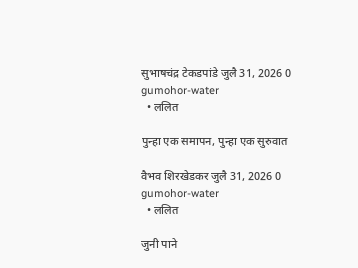सुभाषचंद्र टेकडपांडे जुलै 31, 2026 0
gumohor-water
  • ललित

पुन्हा एक समापन, पुन्हा एक सुरुवात

वैभव शिरखेडकर जुलै 31, 2026 0
gumohor-water
  • ललित

जुनी पाने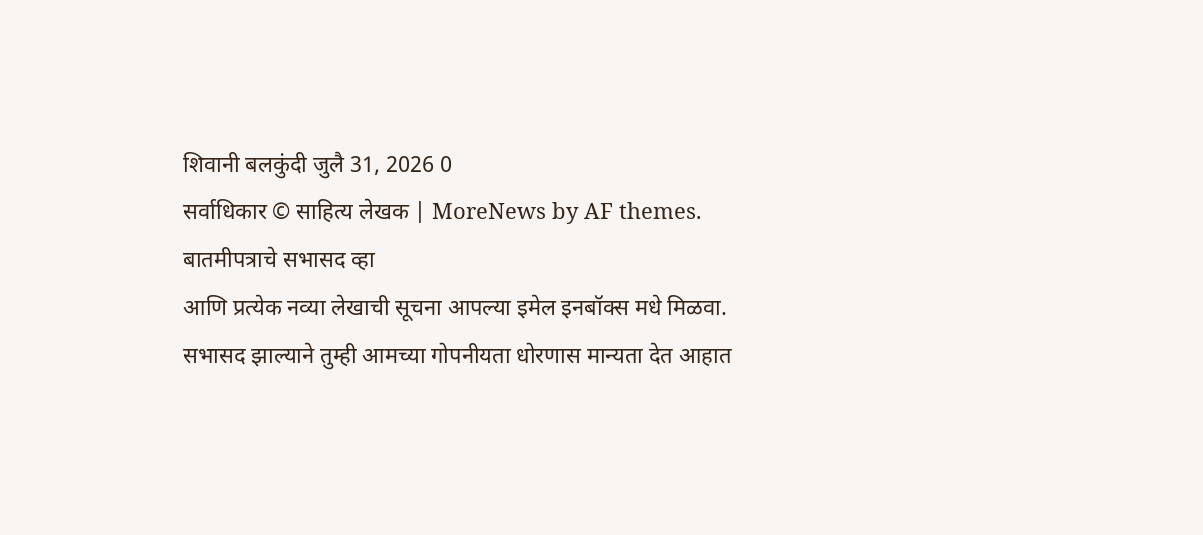शिवानी बलकुंदी जुलै 31, 2026 0
सर्वाधिकार © साहित्य लेखक | MoreNews by AF themes.
बातमीपत्राचे सभासद व्हा
आणि प्रत्येक नव्या लेखाची सूचना आपल्या इमेल इनबॉक्स मधे मिळवा.
सभासद झाल्याने तुम्ही आमच्या गोपनीयता धोरणास मान्यता देत आहात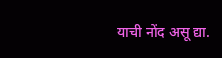याची नोंद असू द्या.